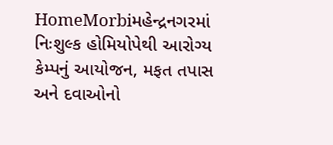HomeMorbiમહેન્દ્રનગરમાં નિઃશુલ્ક હોમિયોપેથી આરોગ્ય કેમ્પનું આયોજન, મફત તપાસ અને દવાઓનો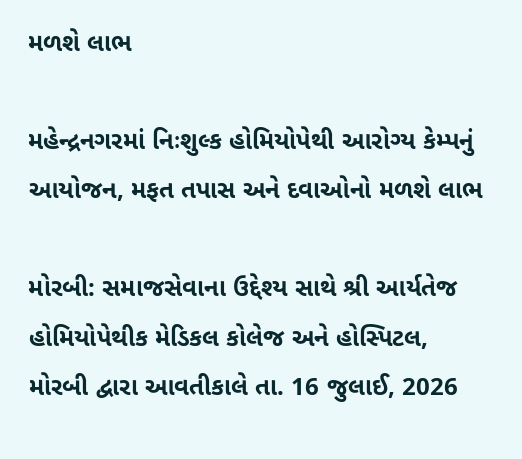મળશે લાભ

મહેન્દ્રનગરમાં નિઃશુલ્ક હોમિયોપેથી આરોગ્ય કેમ્પનું આયોજન, મફત તપાસ અને દવાઓનો મળશે લાભ

મોરબી: સમાજસેવાના ઉદ્દેશ્ય સાથે શ્રી આર્યતેજ હોમિયોપેથીક મેડિકલ કોલેજ અને હોસ્પિટલ, મોરબી દ્વારા આવતીકાલે તા. 16 જુલાઈ, 2026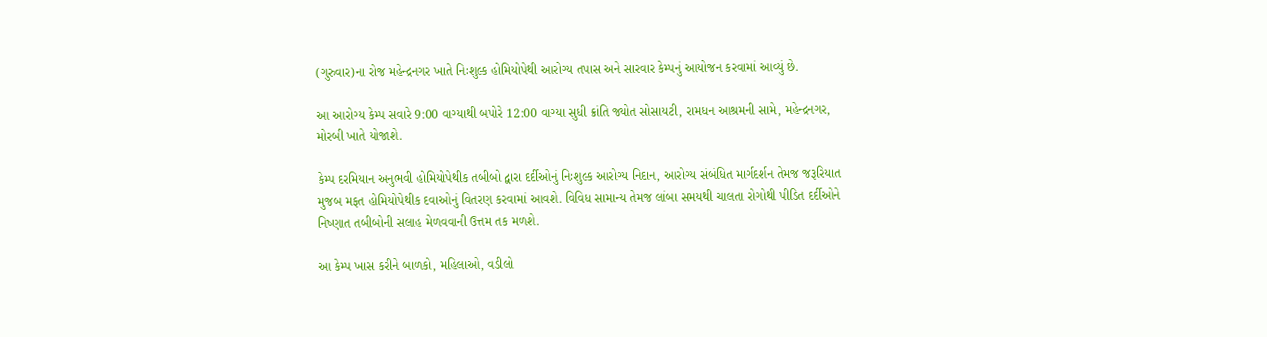(ગુરુવાર)ના રોજ મહેન્દ્રનગર ખાતે નિઃશુલ્ક હોમિયોપેથી આરોગ્ય તપાસ અને સારવાર કેમ્પનું આયોજન કરવામાં આવ્યું છે.

આ આરોગ્ય કેમ્પ સવારે 9:00 વાગ્યાથી બપોરે 12:00 વાગ્યા સુધી ક્રાંતિ જ્યોત સોસાયટી, રામધન આશ્રમની સામે, મહેન્દ્રનગર, મોરબી ખાતે યોજાશે.

કેમ્પ દરમિયાન અનુભવી હોમિયોપેથીક તબીબો દ્વારા દર્દીઓનું નિઃશુલ્ક આરોગ્ય નિદાન, આરોગ્ય સંબંધિત માર્ગદર્શન તેમજ જરૂરિયાત મુજબ મફત હોમિયોપેથીક દવાઓનું વિતરણ કરવામાં આવશે. વિવિધ સામાન્ય તેમજ લાંબા સમયથી ચાલતા રોગોથી પીડિત દર્દીઓને નિષ્ણાત તબીબોની સલાહ મેળવવાની ઉત્તમ તક મળશે.

આ કેમ્પ ખાસ કરીને બાળકો, મહિલાઓ, વડીલો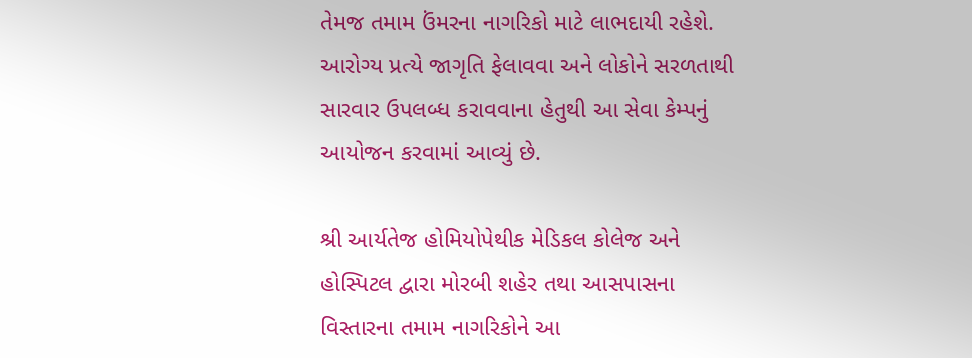તેમજ તમામ ઉંમરના નાગરિકો માટે લાભદાયી રહેશે. આરોગ્ય પ્રત્યે જાગૃતિ ફેલાવવા અને લોકોને સરળતાથી સારવાર ઉપલબ્ધ કરાવવાના હેતુથી આ સેવા કેમ્પનું આયોજન કરવામાં આવ્યું છે.

શ્રી આર્યતેજ હોમિયોપેથીક મેડિકલ કોલેજ અને હોસ્પિટલ દ્વારા મોરબી શહેર તથા આસપાસના વિસ્તારના તમામ નાગરિકોને આ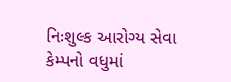નિઃશુલ્ક આરોગ્ય સેવા કેમ્પનો વધુમાં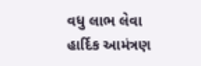વધુ લાભ લેવા હાર્દિક આમંત્રણ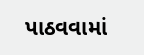પાઠવવામાં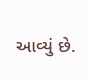આવ્યું છે.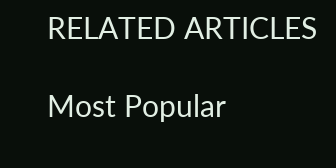RELATED ARTICLES

Most Popular